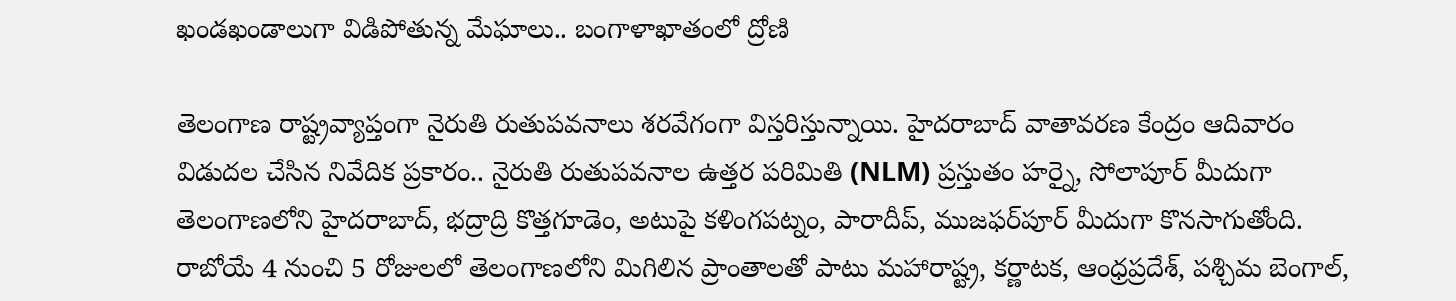ఖండఖండాలుగా విడిపోతున్న మేఘాలు.. బంగాళాఖాతంలో ద్రోణి

తెలంగాణ రాష్ట్రవ్యాప్తంగా నైరుతి రుతుపవనాలు శరవేగంగా విస్తరిస్తున్నాయి. హైదరాబాద్ వాతావరణ కేంద్రం ఆదివారం విడుదల చేసిన నివేదిక ప్రకారం.. నైరుతి రుతుపవనాల ఉత్తర పరిమితి (NLM) ప్రస్తుతం హర్నై, సోలాపూర్ మీదుగా తెలంగాణలోని హైదరాబాద్, భద్రాద్రి కొత్తగూడెం, అటుపై కళింగపట్నం, పారాదీప్, ముజఫర్‌పూర్ మీదుగా కొనసాగుతోంది. రాబోయే 4 నుంచి 5 రోజులలో తెలంగాణలోని మిగిలిన ప్రాంతాలతో పాటు మహారాష్ట్ర, కర్ణాటక, ఆంధ్రప్రదేశ్, పశ్చిమ బెంగాల్,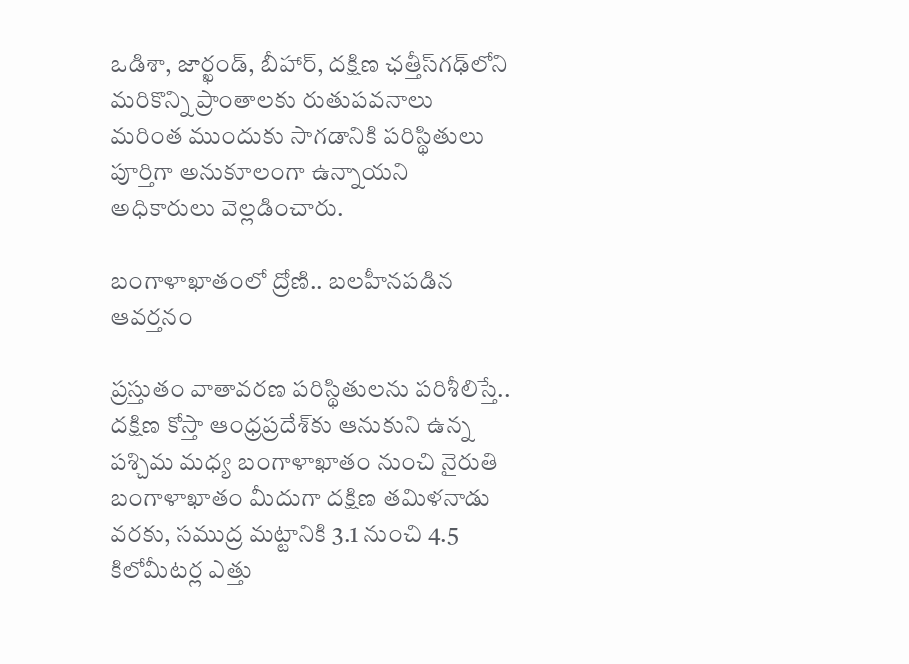ఒడిశా, జార్ఖండ్, బీహార్, దక్షిణ ఛత్తీస్‌గఢ్‌లోని మరికొన్ని ప్రాంతాలకు రుతుపవనాలు మరింత ముందుకు సాగడానికి పరిస్థితులు పూర్తిగా అనుకూలంగా ఉన్నాయని అధికారులు వెల్లడించారు.

బంగాళాఖాతంలో ద్రోణి.. బలహీనపడిన ఆవర్తనం

ప్రస్తుతం వాతావరణ పరిస్థితులను పరిశీలిస్తే.. దక్షిణ కోస్తా ఆంధ్రప్రదేశ్‌కు ఆనుకుని ఉన్న పశ్చిమ మధ్య బంగాళాఖాతం నుంచి నైరుతి బంగాళాఖాతం మీదుగా దక్షిణ తమిళనాడు వరకు, సముద్ర మట్టానికి 3.1 నుంచి 4.5 కిలోమీటర్ల ఎత్తు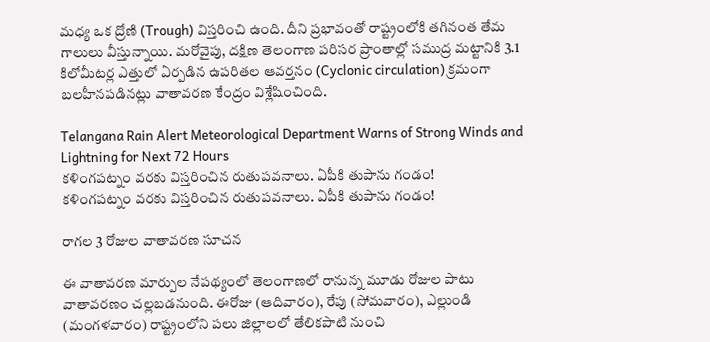మధ్య ఒక ద్రోణి (Trough) విస్తరించి ఉంది. దీని ప్రభావంతో రాష్ట్రంలోకి తగినంత తేమ గాలులు వీస్తున్నాయి. మరోవైపు, దక్షిణ తెలంగాణ పరిసర ప్రాంతాల్లో సముద్ర మట్టానికి 3.1 కిలోమీటర్ల ఎత్తులో ఏర్పడిన ఉపరితల ఆవర్తనం (Cyclonic circulation) క్రమంగా బలహీనపడినట్లు వాతావరణ కేంద్రం విశ్లేషించింది.

Telangana Rain Alert Meteorological Department Warns of Strong Winds and Lightning for Next 72 Hours
కళింగపట్నం వరకు విస్తరించిన రుతుపవనాలు. ఏపీకి తుపాను గండం!
కళింగపట్నం వరకు విస్తరించిన రుతుపవనాలు. ఏపీకి తుపాను గండం!

రాగల 3 రోజుల వాతావరణ సూచన

ఈ వాతావరణ మార్పుల నేపథ్యంలో తెలంగాణలో రానున్న మూడు రోజుల పాటు వాతావరణం చల్లబడనుంది. ఈరోజు (ఆదివారం), రేపు (సోమవారం), ఎల్లుండి (మంగళవారం) రాష్ట్రంలోని పలు జిల్లాలలో తేలికపాటి నుంచి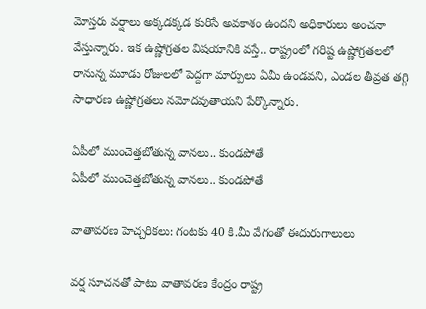మోస్తరు వర్షాలు అక్కడక్కడ కురిసే అవకాశం ఉందని అధికారులు అంచనా వేస్తున్నారు. ఇక ఉష్ణోగ్రతల విషయానికి వస్తే.. రాష్ట్రంలో గరిష్ట ఉష్ణోగ్రతలలో రానున్న మూడు రోజులలో పెద్దగా మార్పులు ఏమీ ఉండవని, ఎండల తీవ్రత తగ్గి సాధారణ ఉష్ణోగ్రతలు నమోదవుతాయని పేర్కొన్నారు.

ఏపీలో ముంచెత్తబోతున్న వానలు.. కుండపోతే
ఏపీలో ముంచెత్తబోతున్న వానలు.. కుండపోతే

వాతావరణ హెచ్చరికలు: గంటకు 40 కి.మీ వేగంతో ఈదురుగాలులు

వర్ష సూచనతో పాటు వాతావరణ కేంద్రం రాష్ట్ర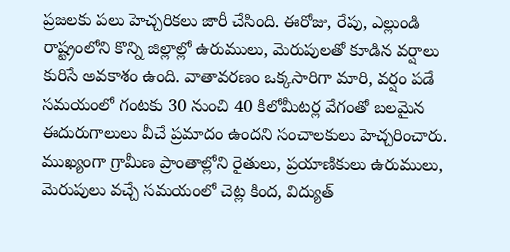ప్రజలకు పలు హెచ్చరికలు జారీ చేసింది. ఈరోజు, రేపు, ఎల్లుండి రాష్ట్రంలోని కొన్ని జిల్లాల్లో ఉరుములు, మెరుపులతో కూడిన వర్షాలు కురిసే అవకాశం ఉంది. వాతావరణం ఒక్కసారిగా మారి, వర్షం పడే సమయంలో గంటకు 30 నుంచి 40 కిలోమీటర్ల వేగంతో బలమైన ఈదురుగాలులు వీచే ప్రమాదం ఉందని సంచాలకులు హెచ్చరించారు. ముఖ్యంగా గ్రామీణ ప్రాంతాల్లోని రైతులు, ప్రయాణికులు ఉరుములు, మెరుపులు వచ్చే సమయంలో చెట్ల కింద, విద్యుత్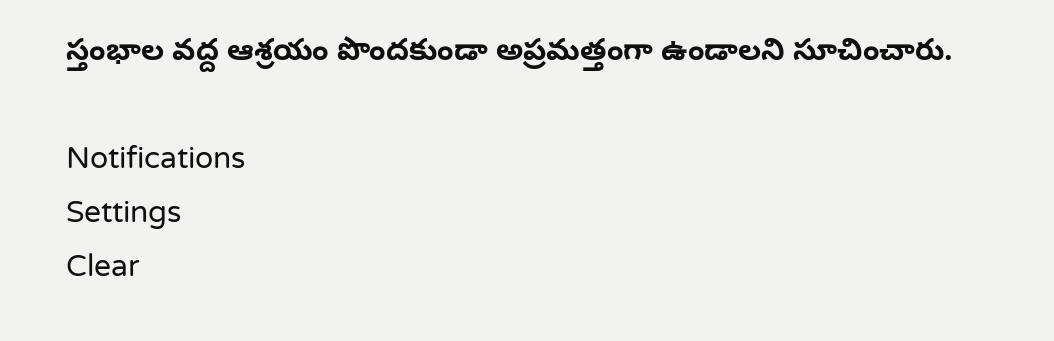స్తంభాల వద్ద ఆశ్రయం పొందకుండా అప్రమత్తంగా ఉండాలని సూచించారు.

Notifications
Settings
Clear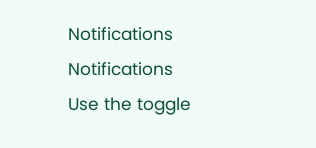Notifications
Notifications
Use the toggle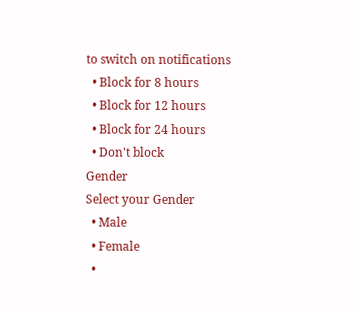to switch on notifications
  • Block for 8 hours
  • Block for 12 hours
  • Block for 24 hours
  • Don't block
Gender
Select your Gender
  • Male
  • Female
  •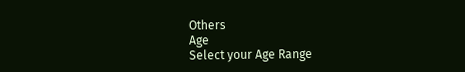Others
Age
Select your Age Range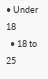• Under 18
  • 18 to 25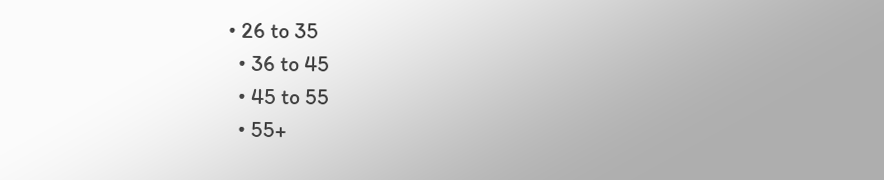• 26 to 35
  • 36 to 45
  • 45 to 55
  • 55+